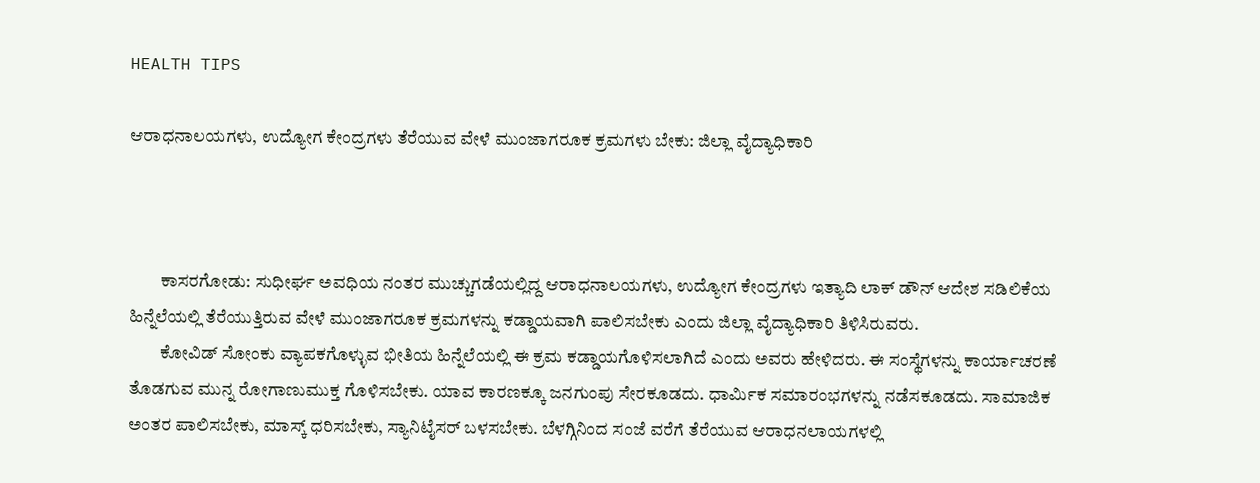HEALTH TIPS

ಆರಾಧನಾಲಯಗಳು, ಉದ್ಯೋಗ ಕೇಂದ್ರಗಳು ತೆರೆಯುವ ವೇಳೆ ಮುಂಜಾಗರೂಕ ಕ್ರಮಗಳು ಬೇಕು: ಜಿಲ್ಲಾ ವೈದ್ಯಾಧಿಕಾರಿ



         ಕಾಸರಗೋಡು: ಸುಧೀರ್ಘ ಅವಧಿಯ ನಂತರ ಮುಚ್ಚುಗಡೆಯಲ್ಲಿದ್ದ ಆರಾಧನಾಲಯಗಳು, ಉದ್ಯೋಗ ಕೇಂದ್ರಗಳು ಇತ್ಯಾದಿ ಲಾಕ್ ಡೌನ್ ಆದೇಶ ಸಡಿಲಿಕೆಯ ಹಿನ್ನೆಲೆಯಲ್ಲಿ ತೆರೆಯುತ್ತಿರುವ ವೇಳೆ ಮುಂಜಾಗರೂಕ ಕ್ರಮಗಳನ್ನು ಕಡ್ಡಾಯವಾಗಿ ಪಾಲಿಸಬೇಕು ಎಂದು ಜಿಲ್ಲಾ ವೈದ್ಯಾಧಿಕಾರಿ ತಿಳಿಸಿರುವರು.
         ಕೋವಿಡ್ ಸೋಂಕು ವ್ಯಾಪಕಗೊಳ್ಳುವ ಭೀತಿಯ ಹಿನ್ನೆಲೆಯಲ್ಲಿ ಈ ಕ್ರಮ ಕಡ್ಡಾಯಗೊಳಿಸಲಾಗಿದೆ ಎಂದು ಅವರು ಹೇಳಿದರು. ಈ ಸಂಸ್ಥೆಗಳನ್ನು ಕಾರ್ಯಾಚರಣೆ ತೊಡಗುವ ಮುನ್ನ ರೋಗಾಣುಮುಕ್ತ ಗೊಳಿಸಬೇಕು. ಯಾವ ಕಾರಣಕ್ಕೂ ಜನಗುಂಪು ಸೇರಕೂಡದು. ಧಾರ್ಮಿಕ ಸಮಾರಂಭಗಳನ್ನು ನಡೆಸಕೂಡದು. ಸಾಮಾಜಿಕ ಅಂತರ ಪಾಲಿಸಬೇಕು, ಮಾಸ್ಕ್ ಧರಿಸಬೇಕು, ಸ್ಯಾನಿಟೈಸರ್ ಬಳಸಬೇಕು. ಬೆಳಗ್ಗಿನಿಂದ ಸಂಜೆ ವರೆಗೆ ತೆರೆಯುವ ಆರಾಧನಲಾಯಗಳಲ್ಲಿ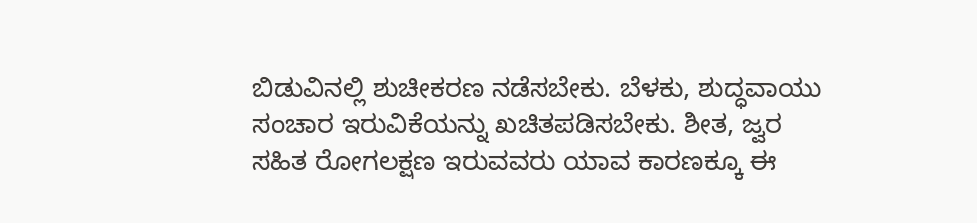ಬಿಡುವಿನಲ್ಲಿ ಶುಚೀಕರಣ ನಡೆಸಬೇಕು. ಬೆಳಕು, ಶುದ್ಧವಾಯು ಸಂಚಾರ ಇರುವಿಕೆಯನ್ನು ಖಚಿತಪಡಿಸಬೇಕು. ಶೀತ, ಜ್ವರ ಸಹಿತ ರೋಗಲಕ್ಷಣ ಇರುವವರು ಯಾವ ಕಾರಣಕ್ಕೂ ಈ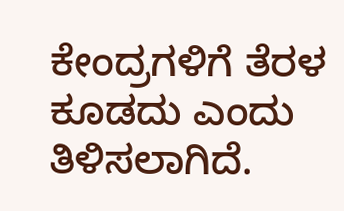ಕೇಂದ್ರಗಳಿಗೆ ತೆರಳ ಕೂಡದು ಎಂದು ತಿಳಿಸಲಾಗಿದೆ.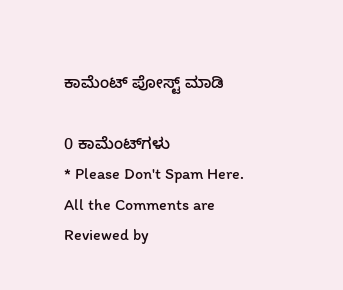ಕಾಮೆಂಟ್‌‌ ಪೋಸ್ಟ್‌ ಮಾಡಿ

0 ಕಾಮೆಂಟ್‌ಗಳು
* Please Don't Spam Here. All the Comments are Reviewed by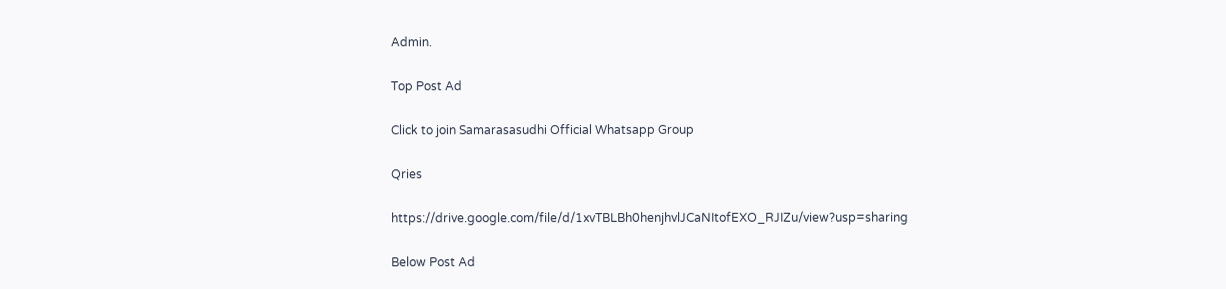Admin.

Top Post Ad

Click to join Samarasasudhi Official Whatsapp Group

Qries

https://drive.google.com/file/d/1xvTBLBh0henjhvlJCaNItofEXO_RJIZu/view?usp=sharing

Below Post Ad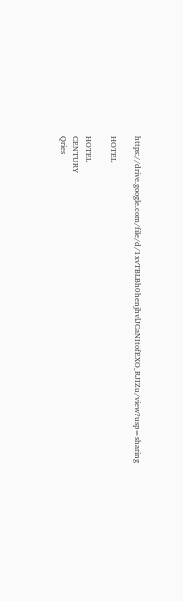https://drive.google.com/file/d/1xvTBLBh0henjhvlJCaNItofEXO_RJIZu/view?usp=sharing

HOTEL

HOTEL
CENTURY
Qries